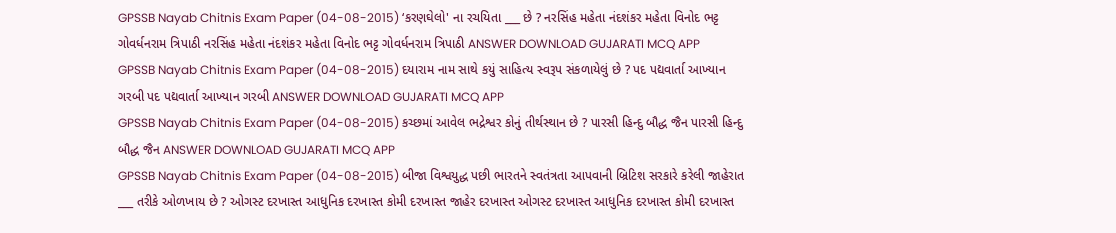GPSSB Nayab Chitnis Exam Paper (04-08-2015) ‘કરણઘેલો' ના રચયિતા ___ છે ? નરસિંહ મહેતા નંદશંકર મહેતા વિનોદ ભટ્ટ ગોવર્ધનરામ ત્રિપાઠી નરસિંહ મહેતા નંદશંકર મહેતા વિનોદ ભટ્ટ ગોવર્ધનરામ ત્રિપાઠી ANSWER DOWNLOAD GUJARATI MCQ APP
GPSSB Nayab Chitnis Exam Paper (04-08-2015) દયારામ નામ સાથે કયું સાહિત્ય સ્વરૂપ સંકળાયેલું છે ? પદ પદ્યવાર્તા આખ્યાન ગરબી પદ પદ્યવાર્તા આખ્યાન ગરબી ANSWER DOWNLOAD GUJARATI MCQ APP
GPSSB Nayab Chitnis Exam Paper (04-08-2015) કચ્છમાં આવેલ ભદ્રેશ્વર કોનું તીર્થસ્થાન છે ? પારસી હિન્દુ બૌદ્ધ જૈન પારસી હિન્દુ બૌદ્ધ જૈન ANSWER DOWNLOAD GUJARATI MCQ APP
GPSSB Nayab Chitnis Exam Paper (04-08-2015) બીજા વિશ્વયુદ્ધ પછી ભારતને સ્વતંત્રતા આપવાની બ્રિટિશ સરકારે કરેલી જાહેરાત ___ તરીકે ઓળખાય છે ? ઓગસ્ટ દરખાસ્ત આધુનિક દરખાસ્ત કોમી દરખાસ્ત જાહેર દરખાસ્ત ઓગસ્ટ દરખાસ્ત આધુનિક દરખાસ્ત કોમી દરખાસ્ત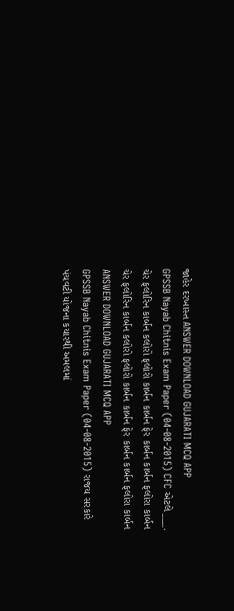જાહેર દરખાસ્ત ANSWER DOWNLOAD GUJARATI MCQ APP
GPSSB Nayab Chitnis Exam Paper (04-08-2015) CFC એટલે ___. ચેર ફલોરિન કાર્બન કલોરો ફલોરો કાર્બન કાર્બન ફેર કાર્બન કાર્બન ફલોરા કાર્બન ચેર ફલોરિન કાર્બન કલોરો ફલોરો કાર્બન કાર્બન ફેર કાર્બન કાર્બન ફલોરા કાર્બન ANSWER DOWNLOAD GUJARATI MCQ APP
GPSSB Nayab Chitnis Exam Paper (04-08-2015) રાજય સરકારે પંચવટી યોજના કયારથી અમલમાં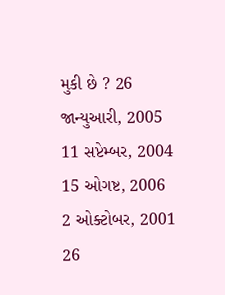મુકી છે ? 26 જાન્યુઆરી, 2005 11 સપ્ટેમ્બર, 2004 15 ઓગષ્ટ, 2006 2 ઓક્ટોબર, 2001 26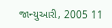જાન્યુઆરી, 2005 11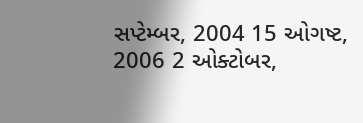સપ્ટેમ્બર, 2004 15 ઓગષ્ટ, 2006 2 ઓક્ટોબર,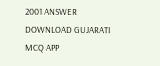2001 ANSWER DOWNLOAD GUJARATI MCQ APP